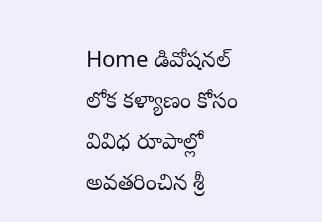Home డివోషనల్ లోక కళ్యాణం కోసం వివిధ రూపాల్లో అవతరించిన శ్రీ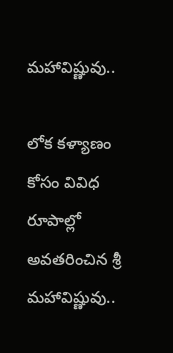మహావిష్ణువు..

లోక కళ్యాణం కోసం వివిధ రూపాల్లో అవతరించిన శ్రీ మహావిష్ణువు..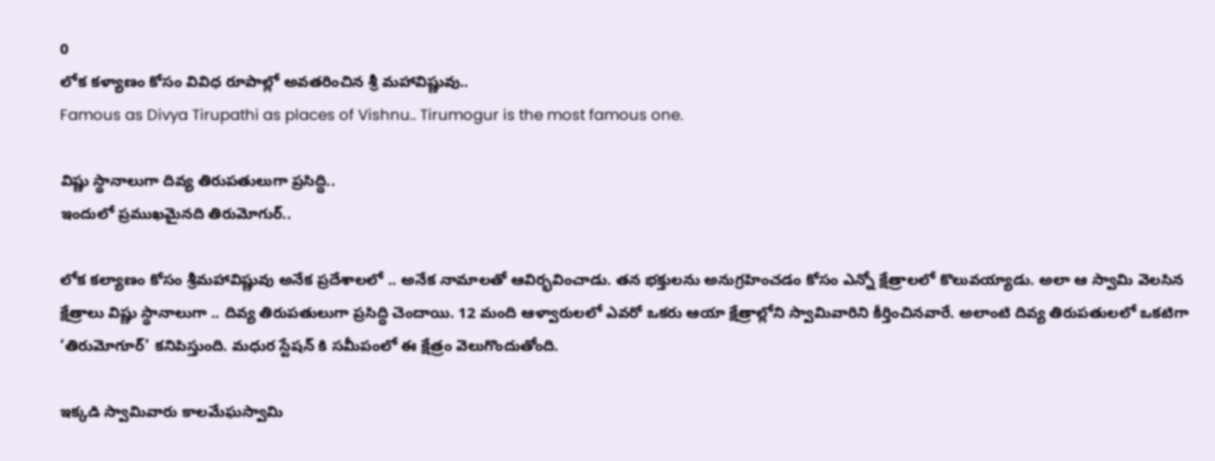0
లోక కళ్యాణం కోసం వివిధ రూపాల్లో అవతరించిన శ్రీ మహావిష్ణువు..
Famous as Divya Tirupathi as places of Vishnu.. Tirumogur is the most famous one.

విష్ణు స్థానాలుగా దివ్య తిరుపతులుగా ప్రసిద్ధి..
ఇందులో ప్రముఖమైనది తిరుమోగుర్..

లోక కల్యాణం కోసం శ్రీమహావిష్ణువు అనేక ప్రదేశాలలో .. అనేక నామాలతో ఆవిర్భవించాడు. తన భక్తులను అనుగ్రహించడం కోసం ఎన్నో క్షేత్రాలలో కొలువయ్యాడు. అలా ఆ స్వామి వెలసిన క్షేత్రాలు విష్ణు స్థానాలుగా .. దివ్య తిరుపతులుగా ప్రసిద్ధి చెందాయి. 12 మంది ఆళ్వారులలో ఎవరో ఒకరు ఆయా క్షేత్రాల్లోని స్వామివారిని కీర్తించినవారే. అలాంటి దివ్య తిరుపతులలో ఒకటిగా ‘తిరుమోగూర్’ కనిపిస్తుంది. మధుర స్టేషన్ కి సమీపంలో ఈ క్షేత్రం వెలుగొందుతోంది.

ఇక్కడి స్వామివారు కాలమేఘస్వామి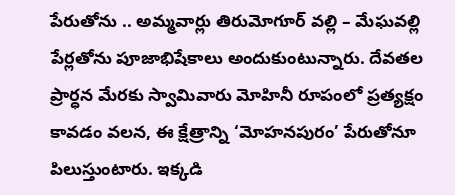పేరుతోను .. అమ్మవార్లు తిరుమోగూర్ వల్లి – మేఘవల్లి పేర్లతోను పూజాభిషేకాలు అందుకుంటున్నారు. దేవతల ప్రార్ధన మేరకు స్వామివారు మోహినీ రూపంలో ప్రత్యక్షం కావడం వలన, ఈ క్షేత్రాన్ని ‘మోహనపురం’ పేరుతోనూ పిలుస్తుంటారు. ఇక్కడి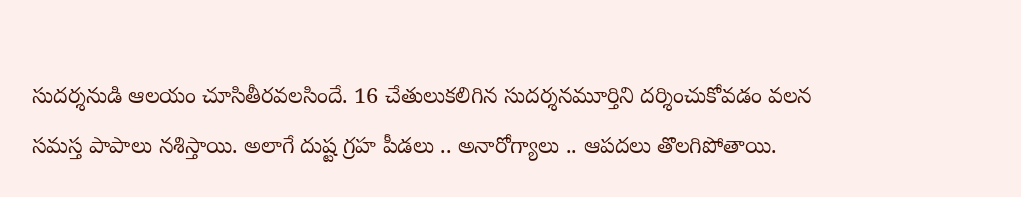సుదర్శనుడి ఆలయం చూసితీరవలసిందే. 16 చేతులుకలిగిన సుదర్శనమూర్తిని దర్శించుకోవడం వలన సమస్త పాపాలు నశిస్తాయి. అలాగే దుష్ట గ్రహ పీడలు .. అనారోగ్యాలు .. ఆపదలు తొలగిపోతాయి.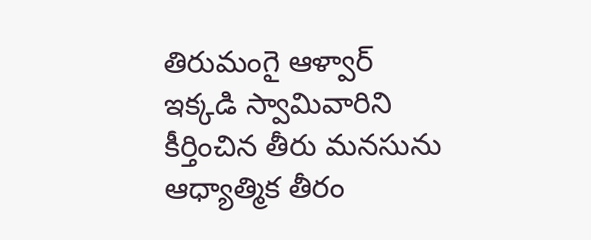తిరుమంగై ఆళ్వార్ ఇక్కడి స్వామివారిని కీర్తించిన తీరు మనసును ఆధ్యాత్మిక తీరం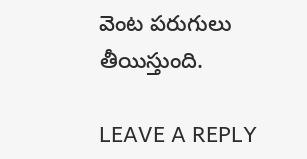వెంట పరుగులు తీయిస్తుంది.

LEAVE A REPLY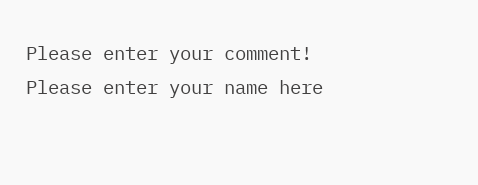Please enter your comment!
Please enter your name here